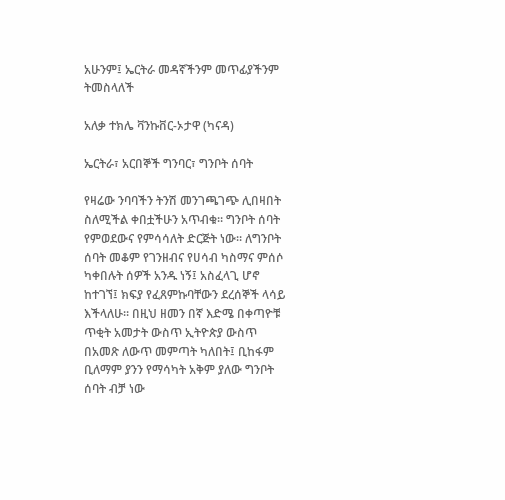አሁንም፤ ኤርትራ መዳኛችንም መጥፊያችንም ትመስላለች

አለቃ ተክሌ ቫንኩቨር-ኦታዋ (ካናዳ)

ኤርትራ፣ አርበኞች ግንባር፣ ግንቦት ሰባት

የዛሬው ንባባችን ትንሽ መንገጫገጭ ሊበዛበት ስለሚችል ቀበቷችሁን አጥብቁ። ግንቦት ሰባት የምወደውና የምሳሳለት ድርጅት ነው። ለግንቦት ሰባት መቆም የገንዘብና የሀሳብ ካስማና ምሰሶ ካቀበሉት ሰዎች አንዱ ነኝ፤ አስፈላጊ ሆኖ ከተገኘ፤ ክፍያ የፈጸምኩባቸውን ደረሰኞች ላሳይ እችላለሁ። በዚህ ዘመን በኛ እድሜ በቀጣዮቹ ጥቂት አመታት ውስጥ ኢትዮጵያ ውስጥ በአመጽ ለውጥ መምጣት ካለበት፤ ቢከፋም ቢለማም ያንን የማሳካት አቅም ያለው ግንቦት ሰባት ብቻ ነው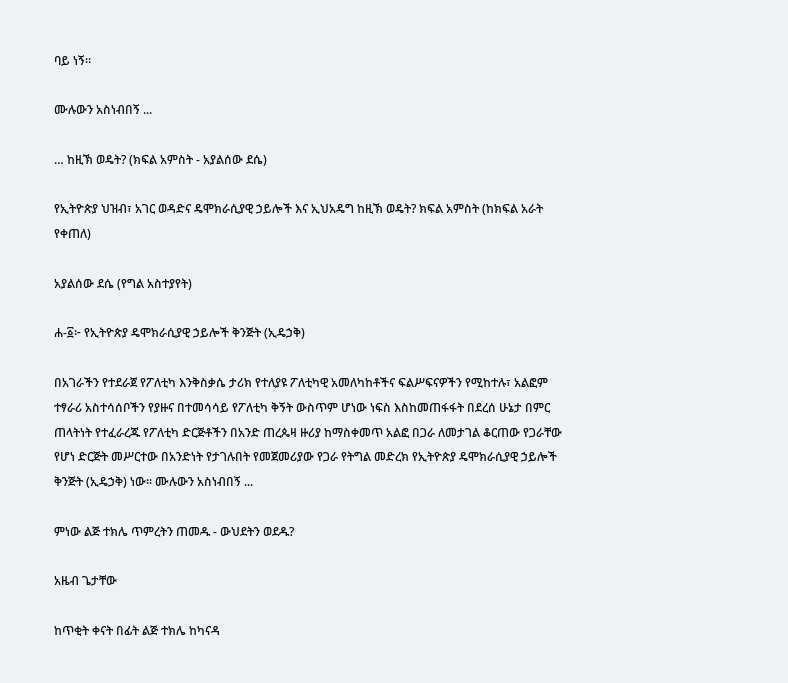ባይ ነኝ።

ሙሉውን አስነብበኝ ...

… ከዚኽ ወዴት? (ክፍል አምስት - አያልሰው ደሴ)

የኢትዮጵያ ህዝብ፣ አገር ወዳድና ዴሞክራሲያዊ ኃይሎች እና ኢህአዴግ ከዚኽ ወዴት? ክፍል አምስት (ከክፍል አራት የቀጠለ)

አያልሰው ደሴ (የግል አስተያየት)

ሐ-፩፦ የኢትዮጵያ ዴሞክራሲያዊ ኃይሎች ቅንጅት (ኢዴኃቅ)

በአገራችን የተደራጀ የፖለቲካ እንቅስቃሴ ታሪክ የተለያዩ ፖለቲካዊ አመለካከቶችና ፍልሥፍናዎችን የሚከተሉ፣ አልፎም ተፃራሪ አስተሳሰቦችን የያዙና በተመሳሳይ የፖለቲካ ቅኝት ውስጥም ሆነው ነፍስ እስከመጠፋፋት በደረሰ ሁኔታ በምር ጠላትነት የተፈራረጁ የፖለቲካ ድርጅቶችን በአንድ ጠረጴዛ ዙሪያ ከማስቀመጥ አልፎ በጋራ ለመታገል ቆርጠው የጋራቸው የሆነ ድርጅት መሥርተው በአንድነት የታገሉበት የመጀመሪያው የጋራ የትግል መድረክ የኢትዮጵያ ዴሞክራሲያዊ ኃይሎች ቅንጅት (ኢዴኃቅ) ነው። ሙሉውን አስነብበኝ ...

ምነው ልጅ ተክሌ ጥምረትን ጠመዱ - ውህደትን ወደዱ?

አዜብ ጌታቸው

ከጥቂት ቀናት በፊት ልጅ ተክሌ ከካናዳ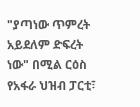"ያጣነው ጥምረት አይደለም ድፍረት ነው" በሚል ርዕስ የአፋራ ህዝብ ፓርቲ፣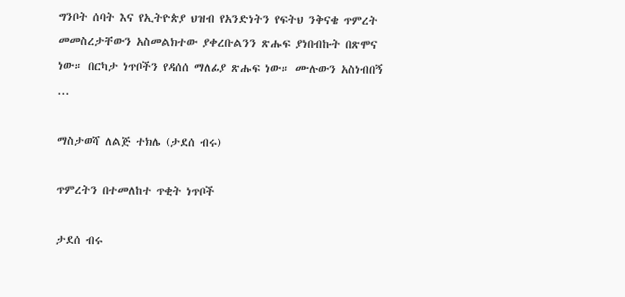ግንቦት ሰባት እና የኢትዮጵያ ህዝብ የአንድነትን የፍትህ ንቅናቄ ጥምረት መመስረታቸውን አስመልክተው ያቀረቡልንን ጽሑፍ ያነበብኩት በጽሞና ነው። በርካታ ነጥቦችን የዳሰሰ ማለፊያ ጽሑፍ ነው። ሙሉውን አስነብበኝ ...

ማስታወሻ ለልጅ ተክሌ (ታደሰ ብሩ)

ጥምረትን በተመለከተ ጥቂት ነጥቦች

ታደሰ ብሩ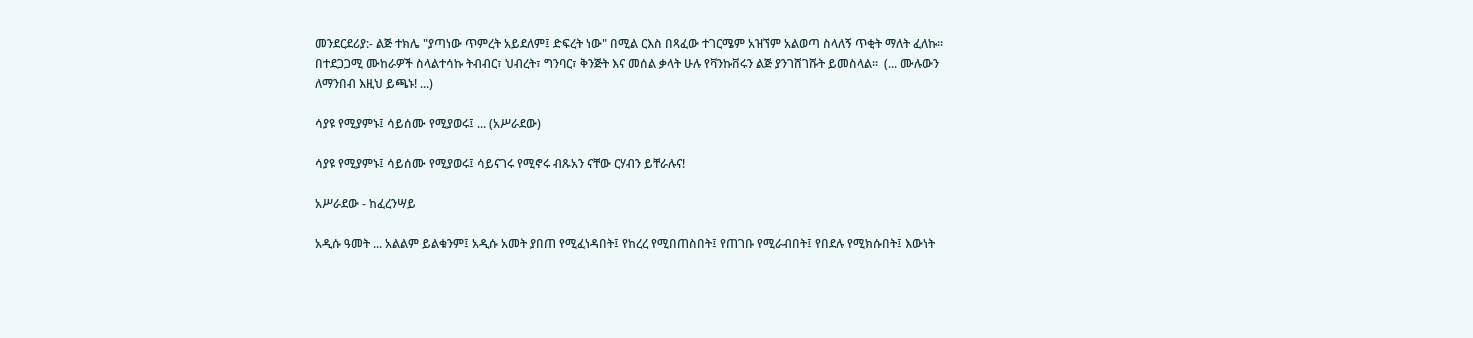መንደርደሪያ:- ልጅ ተክሌ "ያጣነው ጥምረት አይደለም፤ ድፍረት ነው" በሚል ርእስ በጻፈው ተገርሜም አዝኘም አልወጣ ስላለኝ ጥቂት ማለት ፈለኩ። በተደጋጋሚ ሙከራዎች ስላልተሳኩ ትብብር፣ ህብረት፣ ግንባር፣ ቅንጅት እና መሰል ቃላት ሁሉ የቫንኩቨሩን ልጅ ያንገሸገሹት ይመስላል።  (... ሙሉውን ለማንበብ እዚህ ይጫኑ! ...)

ሳያዩ የሚያምኑ፤ ሳይሰሙ የሚያወሩ፤ ... (አሥራደው)

ሳያዩ የሚያምኑ፤ ሳይሰሙ የሚያወሩ፤ ሳይናገሩ የሚኖሩ ብጹአን ናቸው ርሃብን ይቸራሉና!

አሥራደው - ከፈረንሣይ

አዲሱ ዓመት ... አልልም ይልቁንም፤ አዲሱ አመት ያበጠ የሚፈነዳበት፤ የከረረ የሚበጠስበት፤ የጠገቡ የሚራብበት፤ የበደሉ የሚክሱበት፤ እውነት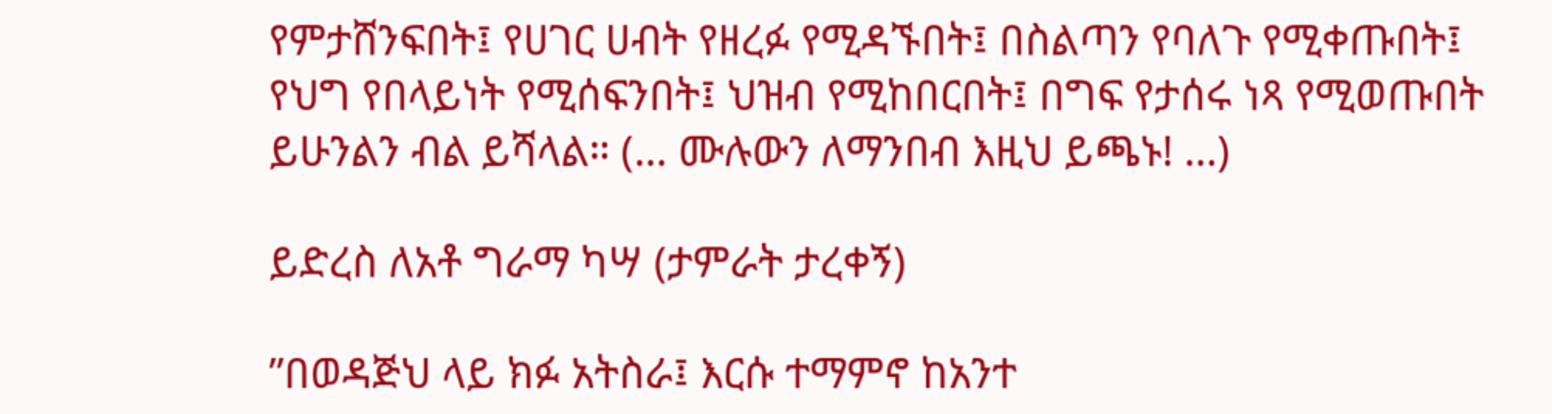የምታሸንፍበት፤ የሀገር ሀብት የዘረፉ የሚዳኙበት፤ በስልጣን የባለጉ የሚቀጡበት፤ የህግ የበላይነት የሚሰፍንበት፤ ህዝብ የሚከበርበት፤ በግፍ የታሰሩ ነጻ የሚወጡበት ይሁንልን ብል ይሻላል። (... ሙሉውን ለማንበብ እዚህ ይጫኑ! ...)

ይድረስ ለአቶ ግራማ ካሣ (ታምራት ታረቀኝ)

”በወዳጅህ ላይ ክፉ አትስራ፤ እርሱ ተማምኖ ከአንተ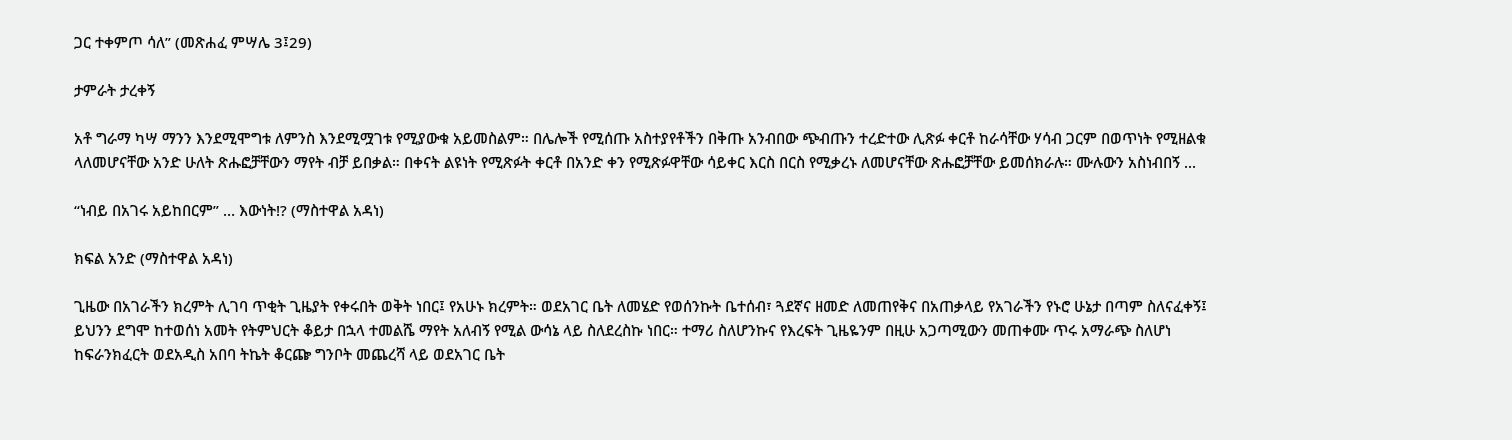ጋር ተቀምጦ ሳለ” (መጽሐፈ ምሣሌ 3፤29)

ታምራት ታረቀኝ

አቶ ግራማ ካሣ ማንን እንደሚሞግቱ ለምንስ እንደሚሟገቱ የሚያውቁ አይመስልም። በሌሎች የሚሰጡ አስተያየቶችን በቅጡ አንብበው ጭብጡን ተረድተው ሊጽፉ ቀርቶ ከራሳቸው ሃሳብ ጋርም በወጥነት የሚዘልቁ ላለመሆናቸው አንድ ሁለት ጽሑፎቻቸውን ማየት ብቻ ይበቃል። በቀናት ልዩነት የሚጽፉት ቀርቶ በአንድ ቀን የሚጽፉዋቸው ሳይቀር እርስ በርስ የሚቃረኑ ለመሆናቸው ጽሑፎቻቸው ይመሰክራሉ። ሙሉውን አስነብበኝ ...

“ነብይ በአገሩ አይከበርም” … እውነት!? (ማስተዋል አዳነ)

ክፍል አንድ (ማስተዋል አዳነ)

ጊዜው በአገራችን ክረምት ሊገባ ጥቂት ጊዜያት የቀሩበት ወቅት ነበር፤ የአሁኑ ክረምት። ወደአገር ቤት ለመሄድ የወሰንኩት ቤተሰብ፣ ጓደኛና ዘመድ ለመጠየቅና በአጠቃላይ የአገራችን የኑሮ ሁኔታ በጣም ስለናፈቀኝ፤ ይህንን ደግሞ ከተወሰነ አመት የትምህርት ቆይታ በኋላ ተመልሼ ማየት አለብኝ የሚል ውሳኔ ላይ ስለደረስኩ ነበር። ተማሪ ስለሆንኩና የእረፍት ጊዜዬንም በዚሁ አጋጣሚውን መጠቀሙ ጥሩ አማራጭ ስለሆነ ከፍራንክፈርት ወደአዲስ አበባ ትኬት ቆርጬ ግንቦት መጨረሻ ላይ ወደአገር ቤት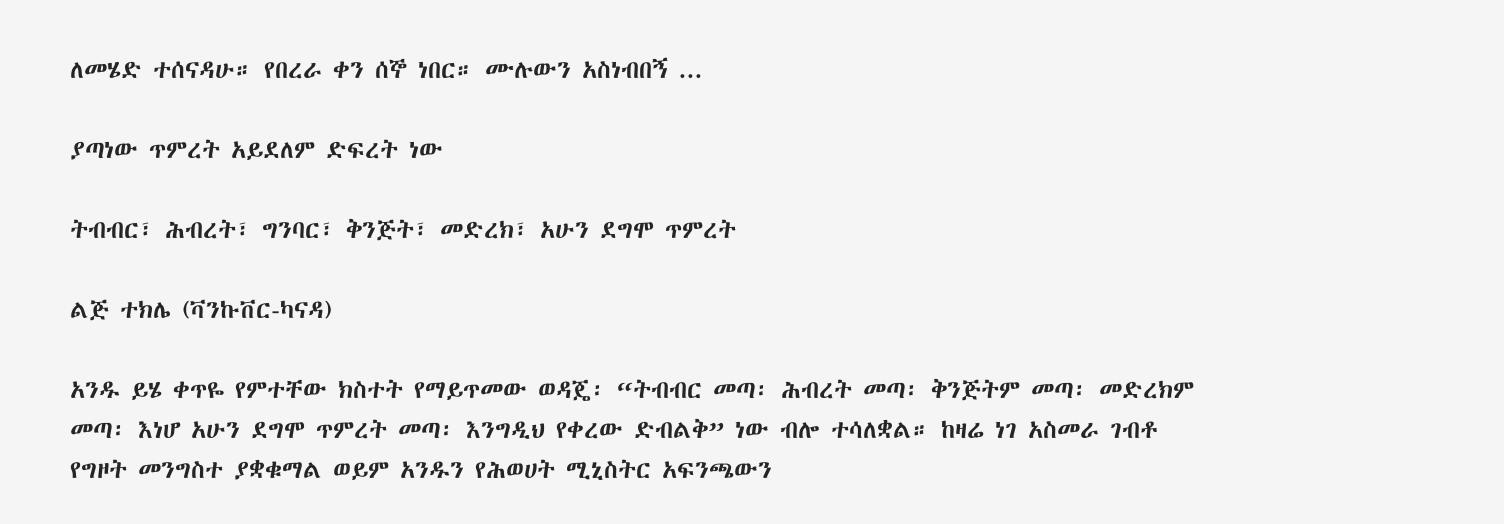ለመሄድ ተሰናዳሁ። የበረራ ቀን ሰኞ ነበር። ሙሉውን አስነብበኝ ...

ያጣነው ጥምረት አይደለም ድፍረት ነው

ትብብር፣ ሕብረት፣ ግንባር፣ ቅንጅት፣ መድረክ፣ አሁን ደግሞ ጥምረት

ልጅ ተክሌ (ቫንኩቨር-ካናዳ)

አንዱ ይሄ ቀጥዬ የምተቸው ክስተት የማይጥመው ወዳጄ፡ “ትብብር መጣ፡ ሕብረት መጣ፡ ቅንጅትም መጣ፡ መድረክም መጣ፡ እነሆ አሁን ደግሞ ጥምረት መጣ፡ እንግዲህ የቀረው ድብልቅ” ነው ብሎ ተሳለቋል። ከዛሬ ነገ አስመራ ገብቶ የግዞት መንግስተ ያቋቁማል ወይም አንዱን የሕወሀት ሚኒስትር አፍንጫውን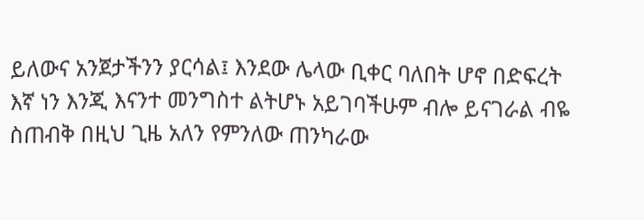ይለውና አንጀታችንን ያርሳል፤ እንደው ሌላው ቢቀር ባለበት ሆኖ በድፍረት እኛ ነን እንጂ እናንተ መንግስተ ልትሆኑ አይገባችሁም ብሎ ይናገራል ብዬ ስጠብቅ በዚህ ጊዜ አለን የምንለው ጠንካራው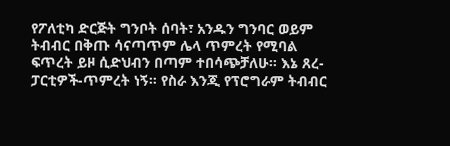የፖለቲካ ድርጅት ግንቦት ሰባት፣ አንዱን ግንባር ወይም ትብብር በቅጡ ሳናጣጥም ሌላ ጥምረት የሚባል ፍጥረት ይዞ ሲድህብን በጣም ተበሳጭቻለሁ። እኔ ጸረ-ፓርቲዎች-ጥምረት ነኝ። የስራ እንጂ የፕሮግራም ትብብር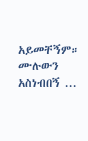አይመቸኝም። ሙሉውን አስነብበኝ ...